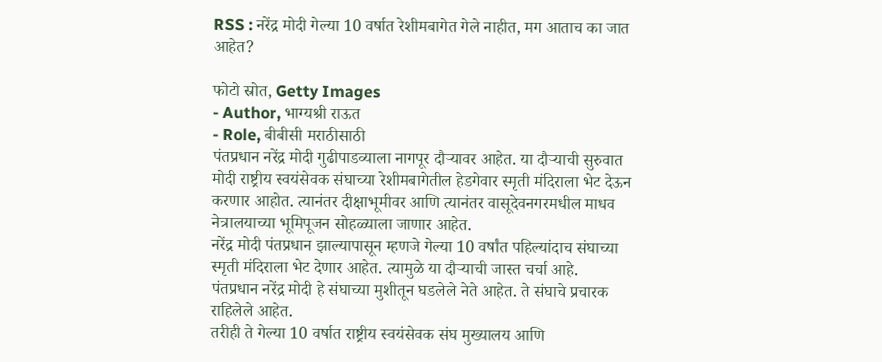RSS : नरेंद्र मोदी गेल्या 10 वर्षात रेशीमबागेत गेले नाहीत, मग आताच का जात आहेत?

फोटो स्रोत, Getty Images
- Author, भाग्यश्री राऊत
- Role, बीबीसी मराठीसाठी
पंतप्रधान नरेंद्र मोदी गुढीपाडव्याला नागपूर दौऱ्यावर आहेत. या दौऱ्याची सुरुवात मोदी राष्ट्रीय स्वयंसेवक संघाच्या रेशीमबागेतील हेडगेवार स्मृती मंदिराला भेट देऊन करणार आहोत. त्यानंतर दीक्षाभूमीवर आणि त्यानंतर वासूदेवनगरमधील माधव नेत्रालयाच्या भूमिपूजन सोहळ्याला जाणार आहेत.
नरेंद्र मोदी पंतप्रधान झाल्यापासून म्हणजे गेल्या 10 वर्षांत पहिल्यांदाच संघाच्या स्मृती मंदिराला भेट देणार आहेत. त्यामुळे या दौऱ्याची जास्त चर्चा आहे.
पंतप्रधान नरेंद्र मोदी हे संघाच्या मुशीतून घडलेले नेते आहेत. ते संघाचे प्रचारक राहिलेले आहेत.
तरीही ते गेल्या 10 वर्षात राष्ट्रीय स्वयंसेवक संघ मुख्यालय आणि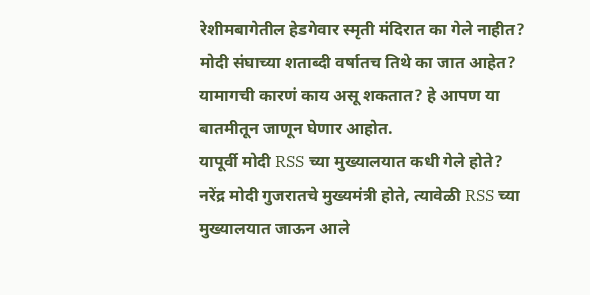रेशीमबागेतील हेडगेवार स्मृती मंदिरात का गेले नाहीत? मोदी संघाच्या शताब्दी वर्षातच तिथे का जात आहेत? यामागची कारणं काय असू शकतात? हे आपण या बातमीतून जाणून घेणार आहोत.
यापूर्वी मोदी RSS च्या मुख्यालयात कधी गेले होते?
नरेंद्र मोदी गुजरातचे मुख्यमंत्री होते, त्यावेळी RSS च्या मुख्यालयात जाऊन आले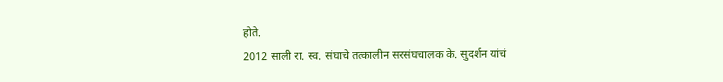होते.
2012 साली रा. स्व. संघाचे तत्कालीन सरसंघचालक के. सुदर्शन यांचं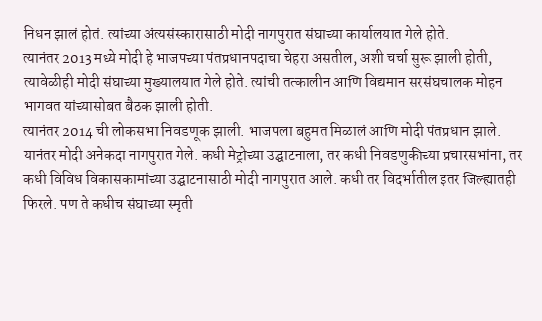निधन झालं होतं. त्यांच्या अंत्यसंस्कारासाठी मोदी नागपुरात संघाच्या कार्यालयात गेले होते.
त्यानंतर 2013 मध्ये मोदी हे भाजपच्या पंतप्रधानपदाचा चेहरा असतील, अशी चर्चा सुरू झाली होती, त्यावेळीही मोदी संघाच्या मुख्यालयात गेले होते. त्यांची तत्कालीन आणि विद्यमान सरसंघचालक मोहन भागवत यांच्यासोबत बैठक झाली होती.
त्यानंतर 2014 ची लोकसभा निवडणूक झाली. भाजपला बहुमत मिळालं आणि मोदी पंतप्रधान झाले. यानंतर मोदी अनेकदा नागपुरात गेले. कधी मेट्रोच्या उद्घाटनाला, तर कधी निवडणुकीच्या प्रचारसभांना, तर कधी विविध विकासकामांच्या उद्घाटनासाठी मोदी नागपुरात आले. कधी तर विदर्भातील इतर जिल्ह्यातही फिरले. पण ते कधीच संघाच्या स्मृती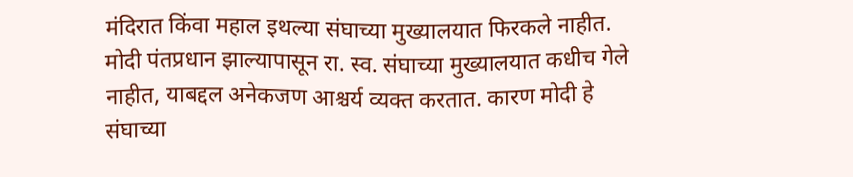मंदिरात किंवा महाल इथल्या संघाच्या मुख्यालयात फिरकले नाहीत.
मोदी पंतप्रधान झाल्यापासून रा. स्व. संघाच्या मुख्यालयात कधीच गेले नाहीत, याबद्दल अनेकजण आश्चर्य व्यक्त करतात. कारण मोदी हे संघाच्या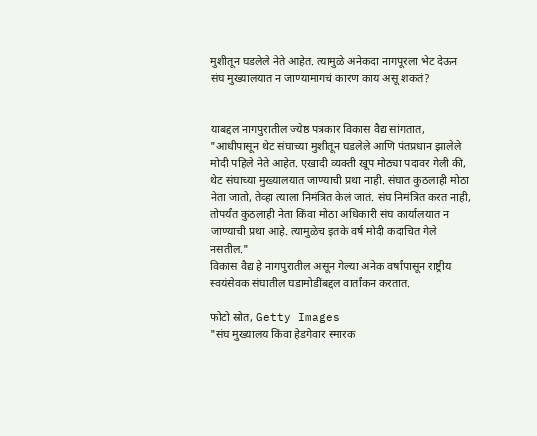मुशीतून घडलेले नेते आहेत. त्यामुळे अनेकदा नागपूरला भेट देऊन संघ मुख्यालयात न जाण्यामागचं कारण काय असू शकतं?


याबद्दल नागपुरातील ज्येष्ठ पत्रकार विकास वैद्य सांगतात, "आधीपासून थेट संघाच्या मुशीतून घडलेले आणि पंतप्रधान झालेले मोदी पहिले नेते आहेत. एखादी व्यक्ती खूप मोठ्या पदावर गेली की, थेट संघाच्या मुख्यालयात जाण्याची प्रथा नाही. संघात कुठलाही मोठा नेता जातो, तेव्हा त्याला निमंत्रित केलं जातं. संघ निमंत्रित करत नाही, तोपर्यंत कुठलाही नेता किंवा मोठा अधिकारी संघ कार्यालयात न जाण्याची प्रथा आहे. त्यामुळेच इतके वर्ष मोदी कदाचित गेले नसतील."
विकास वैद्य हे नागपुरातील असून गेल्या अनेक वर्षांपासून राष्ट्रीय स्वयंसेवक संघातील घडामोडींबद्दल वार्तांकन करतात.

फोटो स्रोत, Getty Images
"संघ मुख्यालय किंवा हेडगेवार स्मारक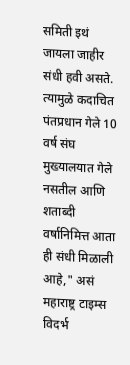समिती इथं जायला जाहीर संधी हवी असते. त्यामुळे कदाचित पंतप्रधान गेले 10 वर्ष संघ मुख्यालयात गेले नसतील आणि शताब्दी वर्षानिमित्त आता ही संधी मिळाली आहे," असं महाराष्ट्र टाइम्स विदर्भ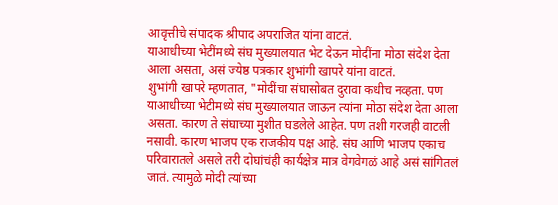आवृत्तीचे संपादक श्रीपाद अपराजित यांना वाटतं.
याआधीच्या भेटींमध्ये संघ मुख्यालयात भेट देऊन मोदींना मोठा संदेश देता आला असता, असं ज्येष्ठ पत्रकार शुभांगी खापरे यांना वाटतं.
शुभांगी खापरे म्हणतात, "मोदींचा संघासोबत दुरावा कधीच नव्हता. पण याआधीच्या भेटीमध्ये संघ मुख्यालयात जाऊन त्यांना मोठा संदेश देता आला असता. कारण ते संघाच्या मुशीत घडलेले आहेत. पण तशी गरजही वाटली नसावी. कारण भाजप एक राजकीय पक्ष आहे. संघ आणि भाजप एकाच परिवारातले असले तरी दोघांचंही कार्यक्षेत्र मात्र वेगवेगळं आहे असं सांगितलं जातं. त्यामुळे मोदी त्यांच्या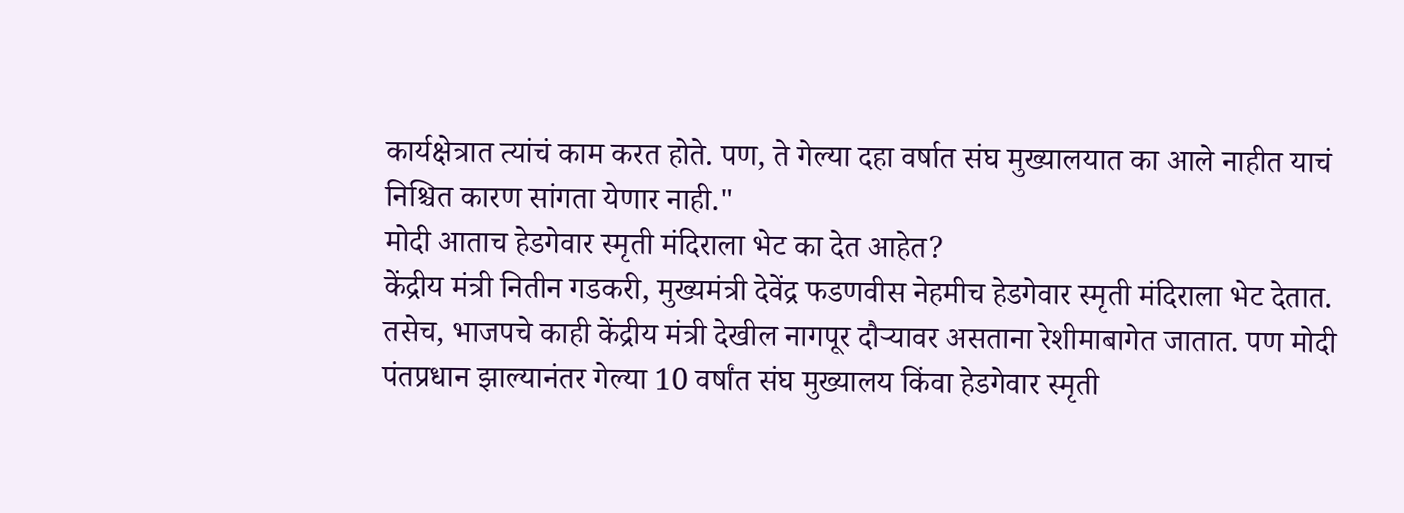कार्यक्षेत्रात त्यांचं काम करत होते. पण, ते गेल्या दहा वर्षात संघ मुख्यालयात का आले नाहीत याचं निश्चित कारण सांगता येणार नाही."
मोदी आताच हेडगेवार स्मृती मंदिराला भेट का देत आहेत?
केंद्रीय मंत्री नितीन गडकरी, मुख्यमंत्री देवेंद्र फडणवीस नेहमीच हेडगेवार स्मृती मंदिराला भेट देतात. तसेच, भाजपचे काही केंद्रीय मंत्री देखील नागपूर दौऱ्यावर असताना रेशीमाबागेत जातात. पण मोदी पंतप्रधान झाल्यानंतर गेल्या 10 वर्षांत संघ मुख्यालय किंवा हेडगेवार स्मृती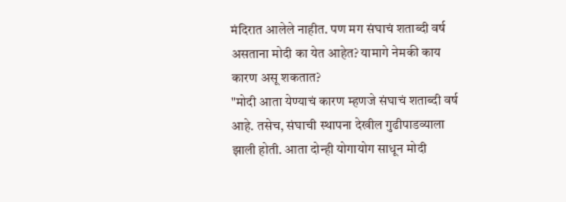मंदिरात आलेले नाहीत. पण मग संघाचं शताब्दी वर्ष असताना मोदी का येत आहेत? यामागे नेमकी काय कारण असू शकतात?
"मोदी आता येण्याचं कारण म्हणजे संघाचं शताब्दी वर्ष आहे. तसेच, संघाची स्थापना देखील गुढीपाडव्याला झाली होती. आता दोन्ही योगायोग साधून मोदी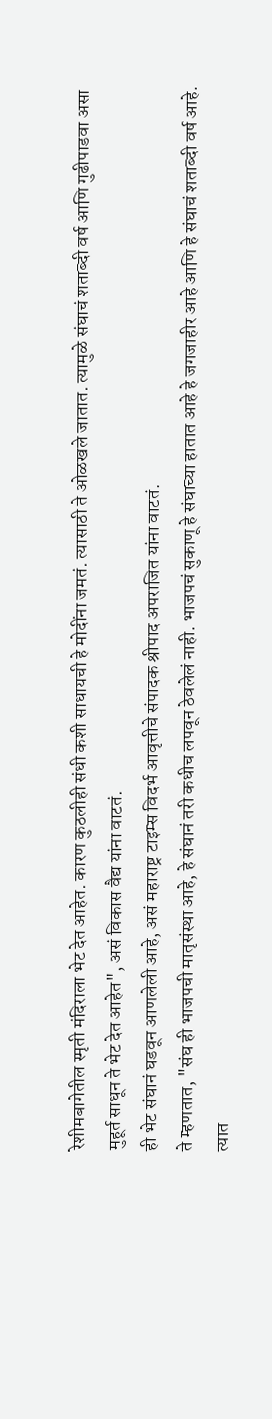रेशीमबागेतील स्मृती मंदिराला भेट देत आहेत. कारण कुठलीही संधी कशी साधायची हे मोदींना जमतं. त्यासाठी ते ओळखले जातात. त्यामुळे संघाचं शताब्दी वर्ष आणि गुढीपाडवा असा मुहूर्त साधून ते भेट देत आहेत", असं विकास वैद्य यांना वाटतं.
ही भेट संघानं घडवून आणलेली आहे, असं महाराष्ट्र टाइम्स विदर्भ आवृत्तीचे संपादक श्रीपाद अपराजित यांना वाटतं.
ते म्हणतात, "संघ ही भाजपची मातृसंस्था आहे, हे संघानं तरी कधीच लपवून ठेवलेलं नाही. भाजपचं सुकाणू हे संघाच्या हातात आहे हे जगजाहीर आहे आणि हे संघाचं शताब्दी वर्ष आहे. त्यात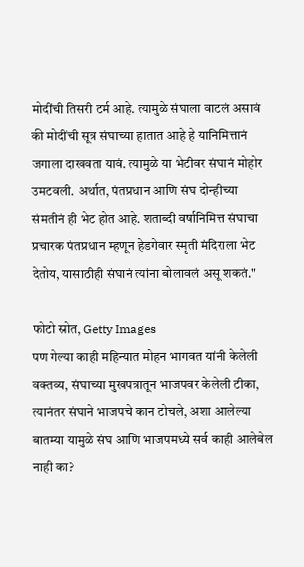मोदींची तिसरी टर्म आहे. त्यामुळे संघाला वाटलं असावं की मोदींची सूत्र संघाच्या हातात आहे हे यानिमित्तानं जगाला दाखवता यावं. त्यामुळे या भेटीवर संघानं मोहोर उमटवली. अर्थात, पंतप्रधान आणि संघ दोन्हीच्या संमतीनं ही भेट होत आहे. शताब्दी वर्षानिमित्त संघाचा प्रचारक पंतप्रधान म्हणून हेडगेवार स्मृती मंदिराला भेट देतोय, यासाठीही संघानं त्यांना बोलावलं असू शकतं."

फोटो स्रोत, Getty Images
पण गेल्या काही महिन्यात मोहन भागवत यांनी केलेली वक्तव्य, संघाच्या मुखपत्रातून भाजपवर केलेली टीका, त्यानंतर संघाने भाजपचे कान टोचले, अशा आलेल्या बातम्या यामुळे संघ आणि भाजपमध्ये सर्व काही आलेबेल नाही का?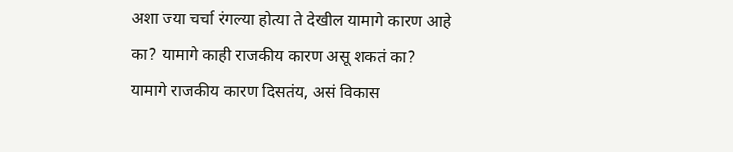अशा ज्या चर्चा रंगल्या होत्या ते देखील यामागे कारण आहे का? यामागे काही राजकीय कारण असू शकतं का?
यामागे राजकीय कारण दिसतंय, असं विकास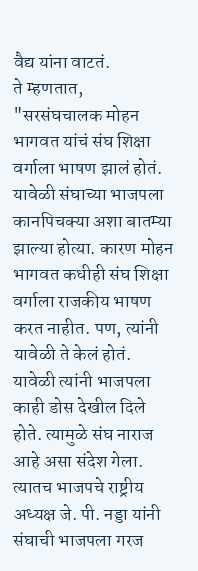वैद्य यांना वाटतं.
ते म्हणतात, "सरसंघचालक मोहन भागवत यांचं संघ शिक्षा वर्गाला भाषण झालं होतं. यावेळी संघाच्या भाजपला कानपिचक्या अशा बातम्या झाल्या होत्या. कारण मोहन भागवत कधीही संघ शिक्षा वर्गाला राजकीय भाषण करत नाहीत. पण, त्यांनी यावेळी ते केलं होतं. यावेळी त्यांनी भाजपला काही डोस देखील दिले होते. त्यामुळे संघ नाराज आहे असा संदेश गेला. त्यातच भाजपचे राष्ट्रीय अध्यक्ष जे. पी. नड्डा यांनी संघाची भाजपला गरज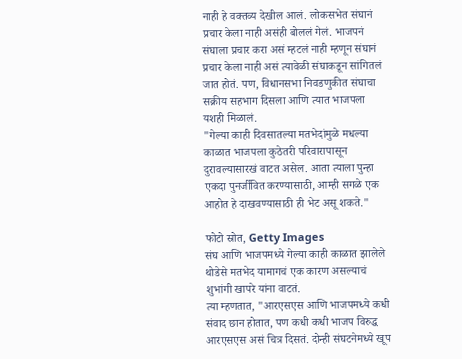नाही हे वक्तव्य देखील आलं. लोकसभेत संघानं प्रचार केला नाही असंही बोललं गेलं. भाजपनं संघाला प्रचार करा असं म्हटलं नाही म्हणून संघानं प्रचार केला नाही असं त्यावेळी संघाकडून सांगितलं जात होतं. पण, विधानसभा निवडणुकीत संघाचा सक्रीय सहभाग दिसला आणि त्यात भाजपला यशही मिळालं.
"गेल्या काही दिवसातल्या मतभेदांमुळे मधल्या काळात भाजपला कुठेतरी परिवारापासून दुरावल्यासारखं वाटत असेल. आता त्याला पुन्हा एकदा पुनर्जीवित करण्यासाठी, आम्ही सगळे एक आहोत हे दाखवण्यासाठी ही भेट असू शकते."

फोटो स्रोत, Getty Images
संघ आणि भाजपमध्ये गेल्या काही काळात झालेले थोडेसे मतभेद यामागचं एक कारण असल्याचं शुभांगी खापरे यांना वाटतं.
त्या म्हणतात, "आरएसएस आणि भाजपमध्ये कधी संवाद छान होतात, पण कधी कधी भाजप विरुद्ध आरएसएस असं चित्र दिसतं. दोन्ही संघटनेमध्ये खूप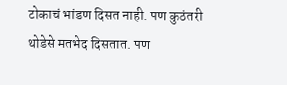टोकाचं भांडण दिसत नाही. पण कुठंतरी थोडेसे मतभेद दिसतात. पण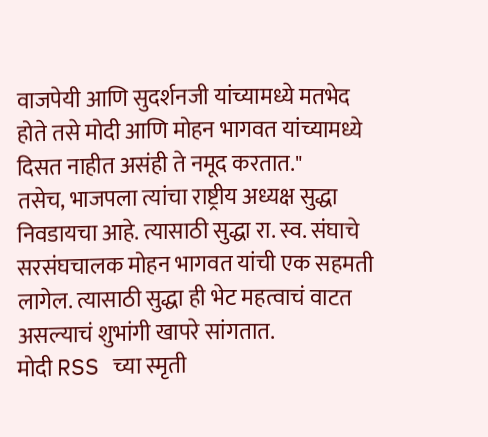वाजपेयी आणि सुदर्शनजी यांच्यामध्ये मतभेद होते तसे मोदी आणि मोहन भागवत यांच्यामध्ये दिसत नाहीत असंही ते नमूद करतात."
तसेच, भाजपला त्यांचा राष्ट्रीय अध्यक्ष सुद्धा निवडायचा आहे. त्यासाठी सुद्धा रा. स्व. संघाचे सरसंघचालक मोहन भागवत यांची एक सहमती लागेल. त्यासाठी सुद्धा ही भेट महत्वाचं वाटत असल्याचं शुभांगी खापरे सांगतात.
मोदी RSS च्या स्मृती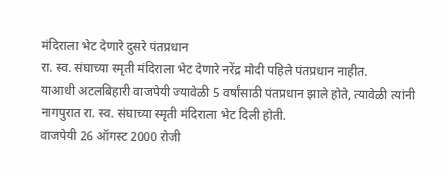मंदिराला भेट देणारे दुसरे पंतप्रधान
रा. स्व. संघाच्या स्मृती मंदिराला भेट देणारे नरेंद्र मोदी पहिले पंतप्रधान नाहीत.
याआधी अटलबिहारी वाजपेयी ज्यावेळी 5 वर्षांसाठी पंतप्रधान झाले होते, त्यावेळी त्यांनी नागपुरात रा. स्व. संघाच्या स्मृती मंदिराला भेट दिली होती.
वाजपेयी 26 ऑगस्ट 2000 रोजी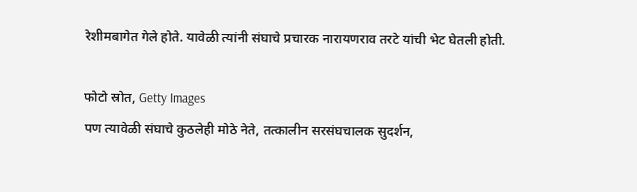रेशीमबागेत गेले होते. यावेळी त्यांनी संघाचे प्रचारक नारायणराव तरटे यांची भेट घेतली होती.

फोटो स्रोत, Getty Images
पण त्यावेळी संघाचे कुठलेही मोठे नेते, तत्कालीन सरसंघचालक सुदर्शन,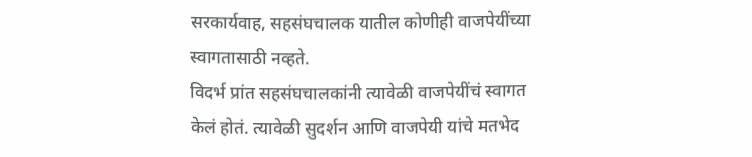सरकार्यवाह, सहसंघचालक यातील कोणीही वाजपेयींच्या स्वागतासाठी नव्हते.
विदर्भ प्रांत सहसंघचालकांनी त्यावेळी वाजपेयींचं स्वागत केलं होतं. त्यावेळी सुदर्शन आणि वाजपेयी यांचे मतभेद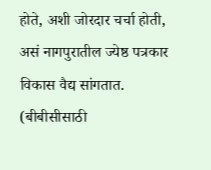होते, अशी जोरदार चर्चा होती, असं नागपुरातील ज्येष्ठ पत्रकार विकास वैद्य सांगतात.
(बीबीसीसाठी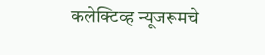कलेक्टिव्ह न्यूजरूमचे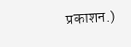प्रकाशन.)